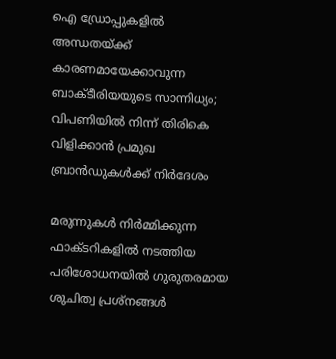ഐ ഡ്രോപ്പുകളിൽ അന്ധതയ്ക്ക് കാരണമായേക്കാവുന്ന ബാക്ടീരിയയുടെ സാന്നിധ്യം; വിപണിയിൽ നിന്ന് തിരികെ വിളിക്കാൻ പ്രമുഖ ബ്രാൻഡുകൾക്ക് നിർദേശം

മരുന്നുകൾ നിർമ്മിക്കുന്ന ഫാക്ടറികളിൽ നടത്തിയ പരിശോധനയിൽ ഗുരുതരമായ ശുചിത്വ പ്രശ്നങ്ങൾ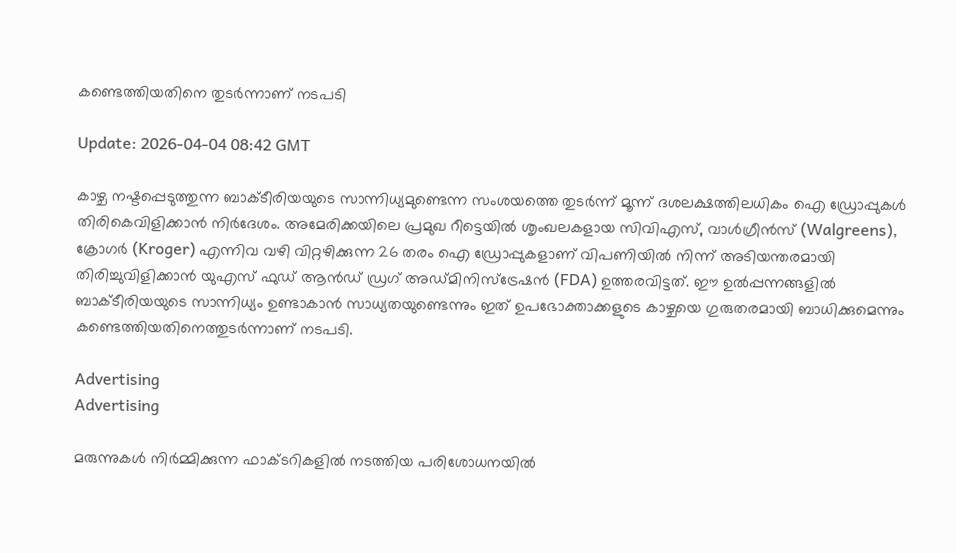കണ്ടെത്തിയതിനെ തുടർന്നാണ് നടപടി

Update: 2026-04-04 08:42 GMT

കാഴ്ച നഷ്ടപ്പെടുത്തുന്ന ബാക്ടീരിയയുടെ സാന്നിധ്യമുണ്ടെന്ന സംശയത്തെ തുടർന്ന് മൂന്ന് ദശലക്ഷത്തിലധികം ഐ ഡ്രോപ്പുകൾ തിരികെവിളിക്കാൻ നിർദേശം. അമേരിക്കയിലെ പ്രമുഖ റീട്ടെയിൽ ശൃംഖലകളായ സിവിഎസ്, വാൾഗ്രീൻസ് (Walgreens), ക്രോഗർ (Kroger) എന്നിവ വഴി വിറ്റഴിക്കുന്ന 26 തരം ഐ ഡ്രോപ്പുകളാണ് വിപണിയിൽ നിന്ന് അടിയന്തരമായി തിരിച്ചുവിളിക്കാൻ യുഎസ് ഫുഡ് ആൻഡ് ഡ്രഗ് അഡ്മിനിസ്ട്രേഷൻ (FDA) ഉത്തരവിട്ടത്. ഈ ഉൽപ്പന്നങ്ങളിൽ ബാക്ടീരിയയുടെ സാന്നിധ്യം ഉണ്ടാകാൻ സാധ്യതയുണ്ടെന്നും ഇത് ഉപഭോക്താക്കളുടെ കാഴ്ചയെ ഗുരുതരമായി ബാധിക്കുമെന്നും കണ്ടെത്തിയതിനെത്തുടർന്നാണ് നടപടി.

Advertising
Advertising

മരുന്നുകൾ നിർമ്മിക്കുന്ന ഫാക്ടറികളിൽ നടത്തിയ പരിശോധനയിൽ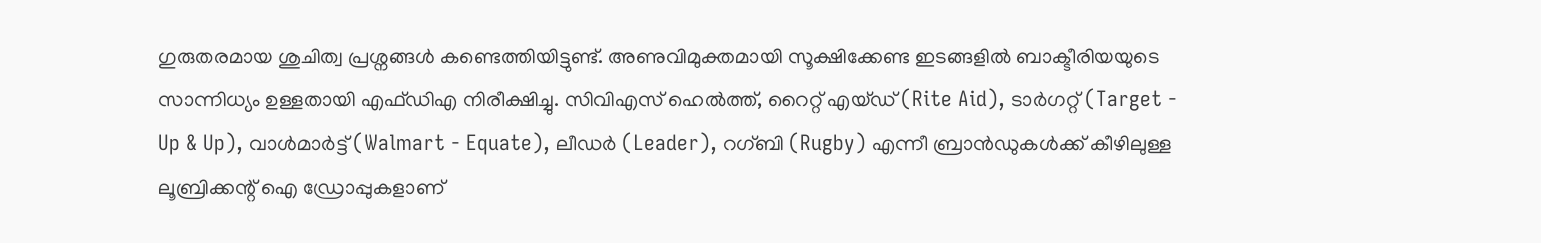ഗുരുതരമായ ശുചിത്വ പ്രശ്നങ്ങൾ കണ്ടെത്തിയിട്ടുണ്ട്. അണുവിമുക്തമായി സൂക്ഷിക്കേണ്ട ഇടങ്ങളിൽ ബാക്ടീരിയയുടെ സാന്നിധ്യം ഉള്ളതായി എഫ്ഡിഎ നിരീക്ഷിച്ചു. സിവിഎസ് ഹെൽത്ത്, റൈറ്റ് എയ്ഡ് (Rite Aid), ടാർഗറ്റ് (Target - Up & Up), വാൾമാർട്ട് (Walmart - Equate), ലീഡർ (Leader), റഗ്ബി (Rugby) എന്നീ ബ്രാൻഡുകൾക്ക് കീഴിലുള്ള ലൂബ്രിക്കന്റ് ഐ ഡ്രോപ്പുകളാണ്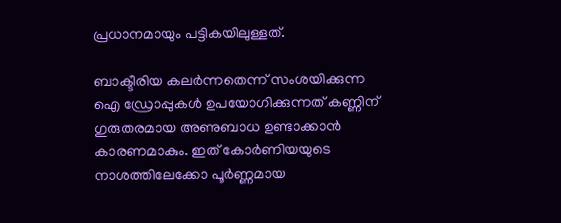പ്രധാനമായും പട്ടികയിലുള്ളത്.

ബാക്ടീരിയ കലർന്നതെന്ന് സംശയിക്കുന്ന ഐ ഡ്രോപ്പുകൾ ഉപയോഗിക്കുന്നത് കണ്ണിന് ഗുരുതരമായ അണുബാധ ഉണ്ടാക്കാൻ കാരണമാകും. ഇത് കോർണിയയുടെ നാശത്തിലേക്കോ പൂർണ്ണമായ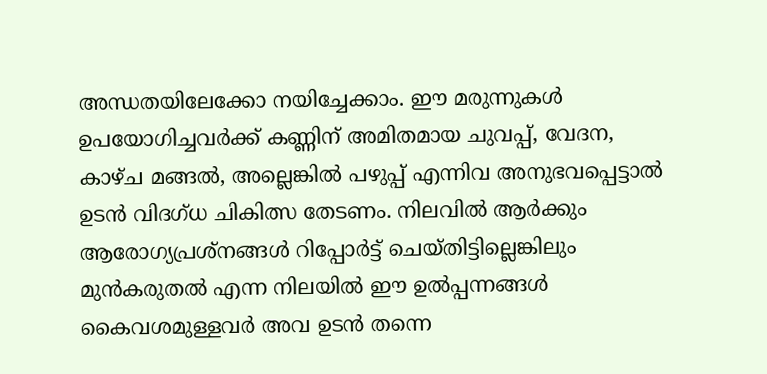അന്ധതയിലേക്കോ നയിച്ചേക്കാം. ഈ മരുന്നുകൾ ഉപയോഗിച്ചവർക്ക് കണ്ണിന് അമിതമായ ചുവപ്പ്, വേദന, കാഴ്ച മങ്ങൽ, അല്ലെങ്കിൽ പഴുപ്പ് എന്നിവ അനുഭവപ്പെട്ടാൽ ഉടൻ വിദഗ്ധ ചികിത്സ തേടണം. നിലവിൽ ആർക്കും ആരോഗ്യപ്രശ്നങ്ങൾ റിപ്പോർട്ട് ചെയ്തിട്ടില്ലെങ്കിലും മുൻകരുതൽ എന്ന നിലയിൽ ഈ ഉൽപ്പന്നങ്ങൾ കൈവശമുള്ളവർ അവ ഉടൻ തന്നെ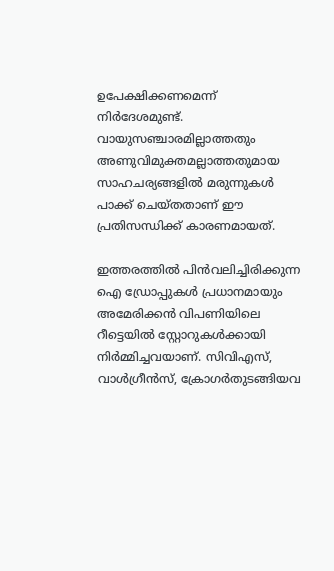ഉപേക്ഷിക്കണമെന്ന് നിർദേശമുണ്ട്. വായുസഞ്ചാരമില്ലാത്തതും അണുവിമുക്തമല്ലാത്തതുമായ സാഹചര്യങ്ങളിൽ മരുന്നുകൾ പാക്ക് ചെയ്തതാണ് ഈ പ്രതിസന്ധിക്ക് കാരണമായത്.

ഇത്തരത്തിൽ പിൻവലിച്ചിരിക്കുന്ന ഐ ഡ്രോപ്പുകൾ പ്രധാനമായും അമേരിക്കൻ വിപണിയിലെ റീട്ടെയിൽ സ്റ്റോറുകൾക്കായി നിർമ്മിച്ചവയാണ്. സിവിഎസ്, വാൾഗ്രീൻസ്, ക്രോഗർതുടങ്ങിയവ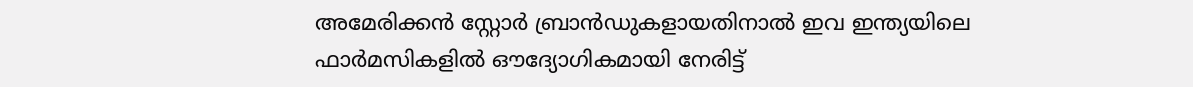അമേരിക്കൻ സ്റ്റോർ ബ്രാൻഡുകളായതിനാൽ ഇവ ഇന്ത്യയിലെ ഫാർമസികളിൽ ഔദ്യോഗികമായി നേരിട്ട്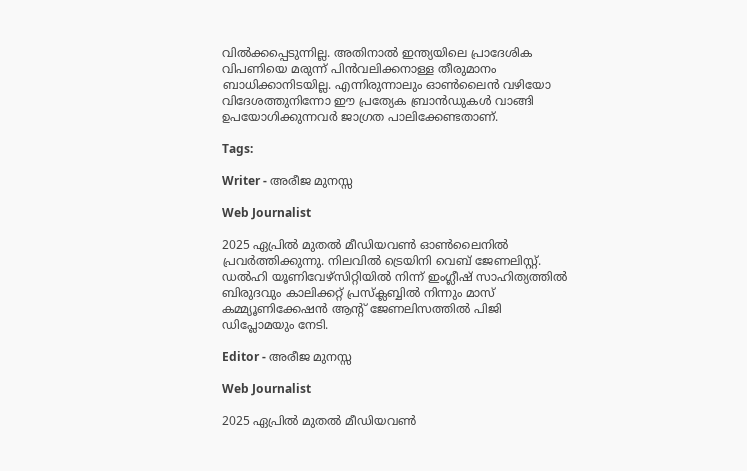വിൽക്കപ്പെടുന്നില്ല. അതിനാൽ ഇന്ത്യയിലെ പ്രാദേശിക വിപണിയെ മരുന്ന് പിൻവലിക്കനാള്ള തീരുമാനം ബാധിക്കാനിടയില്ല. എന്നിരുന്നാലും ഓൺലൈൻ വഴിയോ വിദേശത്തുനിന്നോ ഈ പ്രത്യേക ബ്രാൻഡുകൾ വാങ്ങി ഉപയോഗിക്കുന്നവർ ജാഗ്രത പാലിക്കേണ്ടതാണ്.

Tags:

Writer - അരീജ മുനസ്സ

Web Journalist

2025 ഏപ്രിൽ മുതൽ മീഡിയവൺ ഓൺലൈനിൽ പ്രവർത്തിക്കുന്നു. നിലവിൽ ട്രെയിനി വെബ് ജേണലിസ്റ്റ്. ഡൽഹി യൂണിവേഴ്‌സിറ്റിയിൽ നിന്ന് ഇംഗ്ലീഷ് സാഹിത്യത്തിൽ ബിരുദവും കാലിക്കറ്റ് പ്രസ്‌ക്ലബ്ബിൽ നിന്നും മാസ് കമ്മ്യൂണിക്കേഷൻ ആന്റ് ജേണലിസത്തിൽ പിജി ഡിപ്ലോമയും നേടി.

Editor - അരീജ മുനസ്സ

Web Journalist

2025 ഏപ്രിൽ മുതൽ മീഡിയവൺ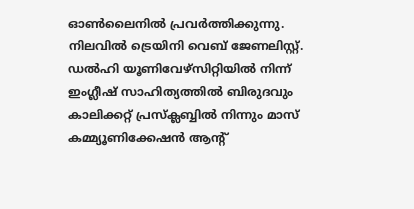ഓൺലൈനിൽ പ്രവർത്തിക്കുന്നു. നിലവിൽ ട്രെയിനി വെബ് ജേണലിസ്റ്റ്. ഡൽഹി യൂണിവേഴ്‌സിറ്റിയിൽ നിന്ന് ഇംഗ്ലീഷ് സാഹിത്യത്തിൽ ബിരുദവും കാലിക്കറ്റ് പ്രസ്‌ക്ലബ്ബിൽ നിന്നും മാസ് കമ്മ്യൂണിക്കേഷൻ ആന്റ്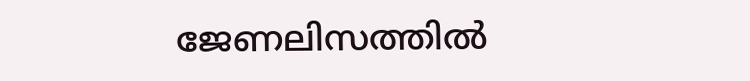ജേണലിസത്തിൽ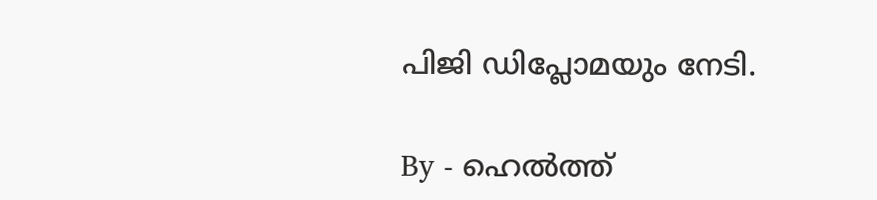പിജി ഡിപ്ലോമയും നേടി.

By - ഹെൽത്ത്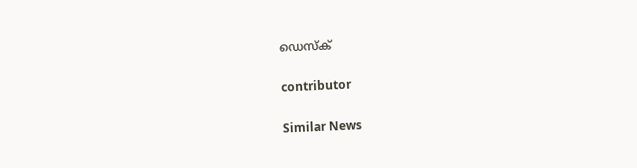ഡെസ്ക്

contributor

Similar News